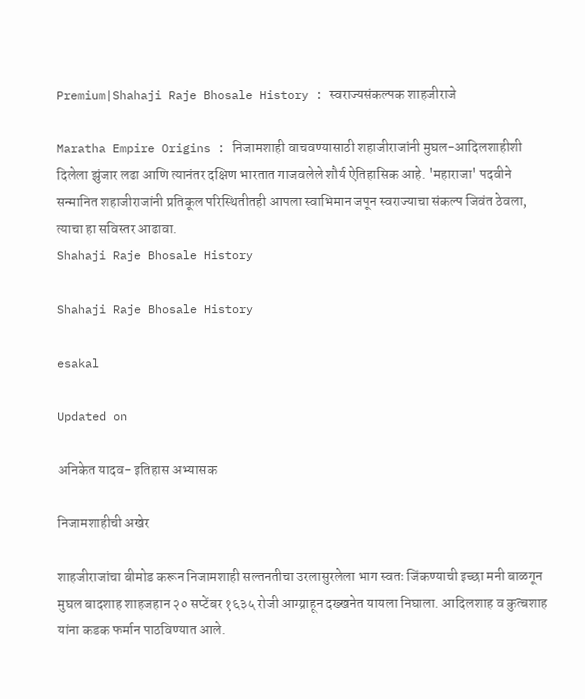Premium|Shahaji Raje Bhosale History : स्वराज्यसंकल्पक शाहजीराजे

Maratha Empire Origins : निजामशाही वाचवण्यासाठी शहाजीराजांनी मुघल-आदिलशाहीशी दिलेला झुंजार लढा आणि त्यानंतर दक्षिण भारतात गाजवलेले शौर्य ऐतिहासिक आहे. 'महाराजा' पदवीने सन्मानित शहाजीराजांनी प्रतिकूल परिस्थितीतही आपला स्वाभिमान जपून स्वराज्याचा संकल्प जिवंत ठेवला, त्याचा हा सविस्तर आढावा.
Shahaji Raje Bhosale History

Shahaji Raje Bhosale History

esakal

Updated on

अनिकेत यादव- इतिहास अभ्यासक

निजामशाहीची अखेर

शाहजीराजांचा बीमोड करून निजामशाही सल्तनतीचा उरलासुरलेला भाग स्वतः जिंकण्याची इच्छा मनी बाळगून मुघल बादशाह शाहजहान २० सप्टेंबर १६३५ रोजी आग्य्राहून दख्खनेत यायला निघाला. आदिलशाह व कुत्बशाह यांना कडक फर्मान पाठविण्यात आले.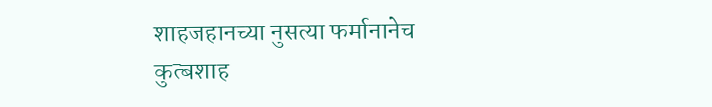शाहजहानच्या नुसत्या फर्मानानेच कुत्बशाह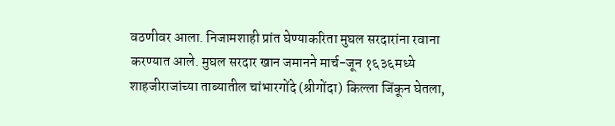वठणीवर आला. निजामशाही प्रांत घेण्याकरिता मुघल सरदारांना रवाना करण्यात आले. मुघल सरदार खान जमानने मार्च-जून १६३६मध्ये शाहजीराजांच्या ताब्यातील चांभारगोंदे (श्रीगोंदा) किल्ला जिंकून घेतला,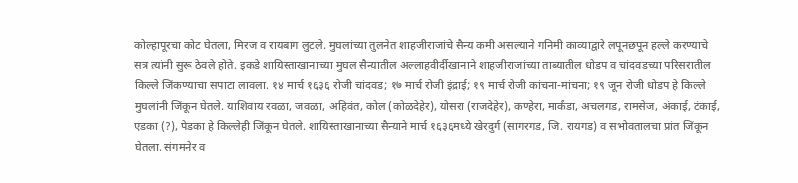कोल्हापूरचा कोट घेतला, मिरज व रायबाग लुटले. मुघलांच्या तुलनेत शाहजीराजांचे सैन्य कमी असल्याने गनिमी काव्याद्वारे लपूनछपून हल्ले करण्याचे सत्र त्यांनी सुरू ठेवले होते. इकडे शायिस्ताखानाच्या मुघल सैन्यातील अल्लाहवीर्दीखानाने शाहजीराजांच्या ताब्यातील धोडप व चांदवडच्या परिसरातील किल्ले जिंकण्याचा सपाटा लावला. १४ मार्च १६३६ रोजी चांदवड; १७ मार्च रोजी इंद्राई; १९ मार्च रोजी कांचना-मांचना; १९ जून रोजी धोडप हे किल्ले मुघलांनी जिंकून घेतले. याशिवाय रवळा, जवळा, अहिवंत, कोल (कोळदेहेर), योसरा (राजदेहेर), कण्हेरा, मार्कंडा, अचलगड, रामसेज, अंकाई, टंकाई, एडका (?), पेडका हे किल्लेही जिंकून घेतले. शायिस्ताखानाच्या सैन्याने मार्च १६३६मध्ये खेरदुर्ग (सागरगड, जि. रायगड) व सभोवतालचा प्रांत जिंकून घेतला. संगमनेर व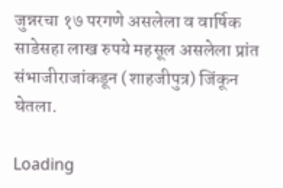जुन्नरचा १७ परगणे असलेला व वार्षिक साडेसहा लाख रुपये महसूल असलेला प्रांत संभाजीराजांकडून (शाहजीपुत्र) जिंकून घेतला.

Loading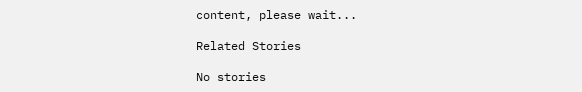content, please wait...

Related Stories

No stories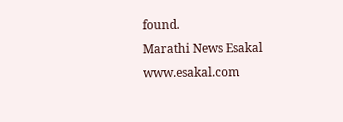found.
Marathi News Esakal
www.esakal.com